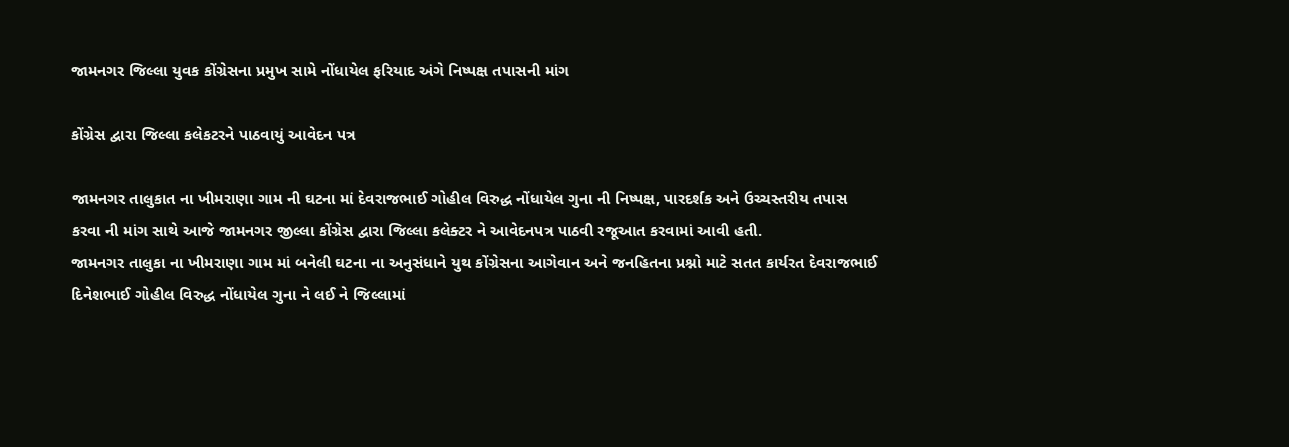જામનગર જિલ્લા યુવક કોંગ્રેસના પ્રમુખ સામે નોંધાયેલ ફરિયાદ અંગે નિષ્પક્ષ તપાસની માંગ

કોંગ્રેસ દ્વારા જિલ્લા કલેકટરને પાઠવાયું આવેદન પત્ર

જામનગર તાલુકાત ના ખીમરાણા ગામ ની ઘટના માં દેવરાજભાઈ ગોહીલ વિરુદ્ધ નોંધાયેલ ગુના ની નિષ્પક્ષ, પારદર્શક અને ઉચ્ચસ્તરીય તપાસ કરવા ની માંગ સાથે આજે જામનગર જીલ્લા કોંગ્રેસ દ્વારા જિલ્લા કલેક્ટર ને આવેદનપત્ર પાઠવી રજૂઆત કરવામાં આવી હતી.
જામનગર તાલુકા ના ખીમરાણા ગામ માં બનેલી ઘટના ના અનુસંધાને યુથ કોંગ્રેસના આગેવાન અને જનહિતના પ્રશ્નો માટે સતત કાર્યરત દેવરાજભાઈ દિનેશભાઈ ગોહીલ વિરુદ્ધ નોંધાયેલ ગુના ને લઈ ને જિલ્લામાં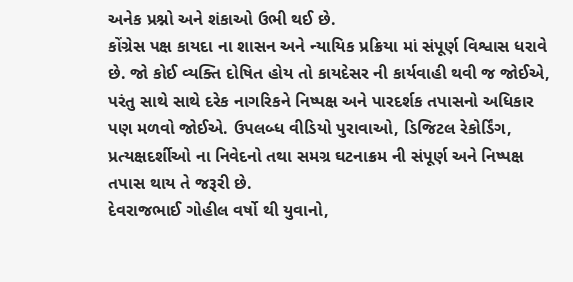અનેક પ્રશ્નો અને શંકાઓ ઉભી થઈ છે.
કોંગ્રેસ પક્ષ કાયદા ના શાસન અને ન્યાયિક પ્રક્રિયા માં સંપૂર્ણ વિશ્વાસ ધરાવે છે. જો કોઈ વ્યક્તિ દોષિત હોય તો કાયદેસર ની કાર્યવાહી થવી જ જોઈએ, પરંતુ સાથે સાથે દરેક નાગરિકને નિષ્પક્ષ અને પારદર્શક તપાસનો અધિકાર પણ મળવો જોઈએ. ઉપલબ્ધ વીડિયો પુરાવાઓ, ડિજિટલ રેકોર્ડિંગ, પ્રત્યક્ષદર્શીઓ ના નિવેદનો તથા સમગ્ર ઘટનાક્રમ ની સંપૂર્ણ અને નિષ્પક્ષ તપાસ થાય તે જરૂરી છે.
દેવરાજભાઈ ગોહીલ વર્ષો થી યુવાનો,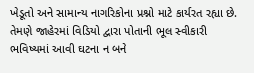ખેડૂતો અને સામાન્ય નાગરિકોના પ્રશ્નો માટે કાર્યરત રહ્યા છે. તેમણે જાહેરમાં વિડિયો દ્વારા પોતાની ભૂલ સ્વીકારી ભવિષ્યમાં આવી ઘટના ન બને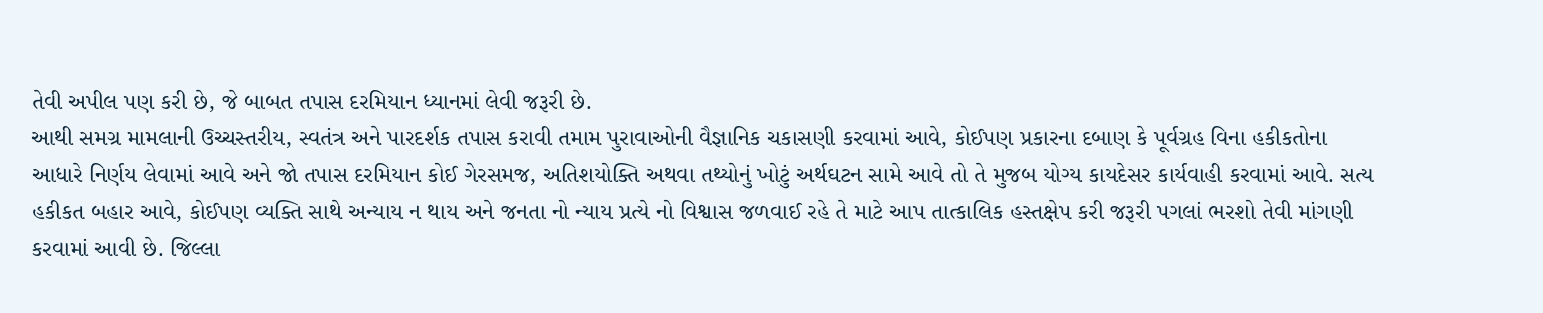તેવી અપીલ પણ કરી છે, જે બાબત તપાસ દરમિયાન ધ્યાનમાં લેવી જરૂરી છે.
આથી સમગ્ર મામલાની ઉચ્ચસ્તરીય, સ્વતંત્ર અને પારદર્શક તપાસ કરાવી તમામ પુરાવાઓની વૈજ્ઞાનિક ચકાસણી કરવામાં આવે, કોઈપણ પ્રકારના દબાણ કે પૂર્વગ્રહ વિના હકીકતોના આધારે નિર્ણય લેવામાં આવે અને જો તપાસ દરમિયાન કોઈ ગેરસમજ, અતિશયોક્તિ અથવા તથ્યોનું ખોટું અર્થઘટન સામે આવે તો તે મુજબ યોગ્ય કાયદેસર કાર્યવાહી કરવામાં આવે. સત્ય હકીકત બહાર આવે, કોઈપણ વ્યક્તિ સાથે અન્યાય ન થાય અને જનતા નો ન્યાય પ્રત્યે નો વિશ્વાસ જળવાઈ રહે તે માટે આપ તાત્કાલિક હસ્તક્ષેપ કરી જરૂરી પગલાં ભરશો તેવી માંગણી કરવામાં આવી છે. જિલ્લા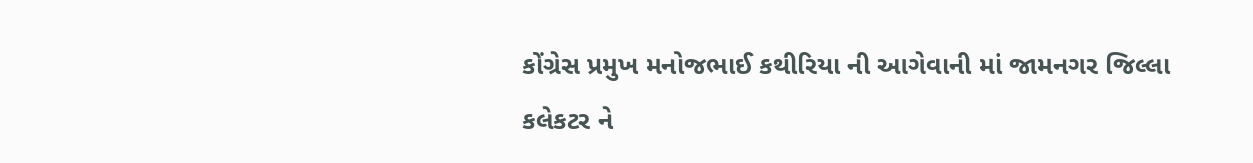કોંગ્રેસ પ્રમુખ મનોજભાઈ કથીરિયા ની આગેવાની માં જામનગર જિલ્લા કલેકટર ને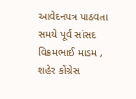આવેદનપત્ર પાઠવતા સમયે પૂર્વ સાંસદ વિક્રમભાઈ માડમ , શહેર કોંગ્રેસ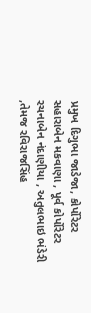પ્રમુખ દિગુભા જાડેજા, કોર્પોરેટર સહારાબેન મકવાણા , પૂર્વ કોર્પોરેટર રચનાબેન નંદાણીયા , અતુલભાઇ ભંડેરી ,તેમજ રવિરાજસિંહ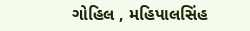ગોહિલ , મહિપાલસિંહ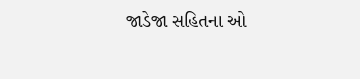જાડેજા સહિતના ઓ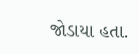જોડાયા હતા.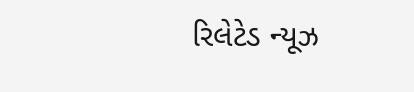રિલેટેડ ન્યૂઝ